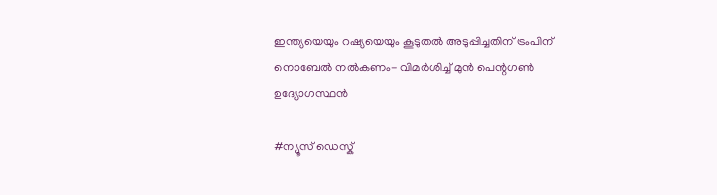ഇന്ത്യയെയും റഷ്യയെയും കൂടുതല്‍ അടുപ്പിച്ചതിന് ട്രംപിന് നൊബേല്‍ നല്‍കണം- വിമര്‍ശിച്ച് മുന്‍ പെന്റഗണ്‍ ഉദ്യോഗസ്ഥന്‍

#ന്യൂസ് ഡെസ്ക്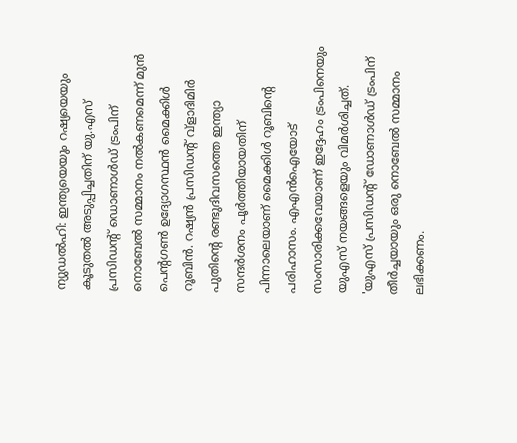ന്യുഡല്‍ഹി: ഇന്ത്യയെയും റഷ്യയെയും കൂടുതല്‍ അടുപ്പിച്ചതിന് യു.എസ് പ്രസിഡന്റ് ഡൊണാള്‍ഡ് ട്രംപിന് നൊബേല്‍ സമ്മാനം നല്‍കണമെന്ന് മുന്‍ പെന്റഗണ്‍ ഉദ്യോഗസ്ഥന്‍ മൈക്കിള്‍ റൂബിന്‍. റഷ്യന്‍ പ്രസിഡന്റ് വ്‌ളാദിമിര്‍ പുതിന്റെ രണ്ടുദിവസത്തെ ഇന്ത്യാ സന്ദര്‍ശനം പൂര്‍ത്തിയായതിന് പിന്നാലെയാണ് മൈക്കിള്‍ റൂബിന്റെ പരിഹാസം. എഎന്‍ഐയോട് സംസാരിക്കവേയാണ് ഇദ്ദേഹം ട്രംപിനെയും യുഎസ് നയങ്ങളെയും വിമര്‍ശിച്ചത്. 'യുഎസ് പ്രസിഡന്റ് ഡോണാള്‍ഡ് ട്രംപിന് തീര്‍ച്ചയായും ഒരു നൊബേല്‍ സമ്മാനം ലഭിക്കണം.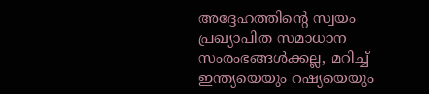അദ്ദേഹത്തിന്റെ സ്വയം പ്രഖ്യാപിത സമാധാന സംരംഭങ്ങള്‍ക്കല്ല, മറിച്ച് ഇന്ത്യയെയും റഷ്യയെയും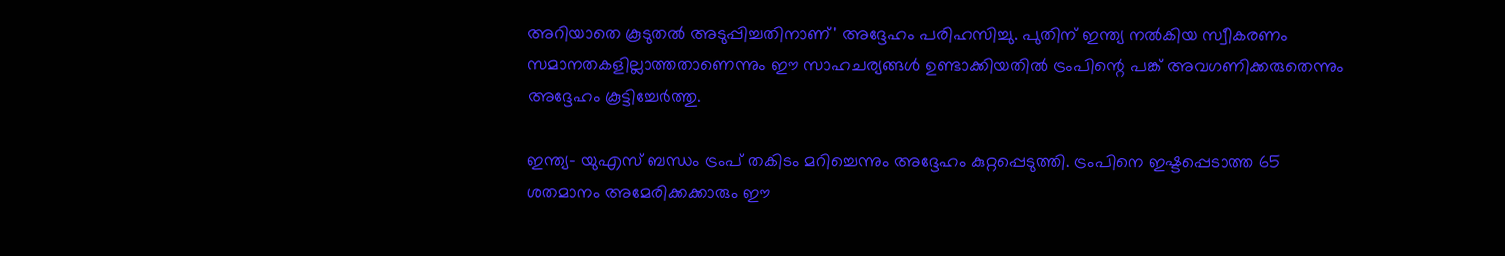അറിയാതെ കൂടുതല്‍ അടുപ്പിച്ചതിനാണ്' അദ്ദേഹം പരിഹസിച്ചു. പുതിന് ഇന്ത്യ നല്‍കിയ സ്വീകരണം സമാനതകളില്ലാത്തതാണെന്നും ഈ സാഹചര്യങ്ങള്‍ ഉണ്ടാക്കിയതില്‍ ട്രംപിന്റെ പങ്ക് അവഗണിക്കരുതെന്നും അദ്ദേഹം കൂട്ടിച്ചേര്‍ത്തു.

ഇന്ത്യ- യുഎസ് ബന്ധം ട്രംപ് തകിടം മറിച്ചെന്നും അദ്ദേഹം കുറ്റപ്പെടുത്തി. ട്രംപിനെ ഇഷ്ടപ്പെടാത്ത 65 ശതമാനം അമേരിക്കക്കാരും ഈ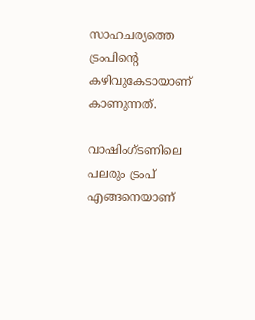സാഹചര്യത്തെ ട്രംപിന്റെ കഴിവുകേടായാണ് കാണുന്നത്.

വാഷിംഗ്ടണിലെ പലരും ട്രംപ് എങ്ങനെയാണ്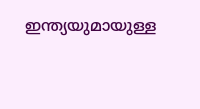ഇന്ത്യയുമായുള്ള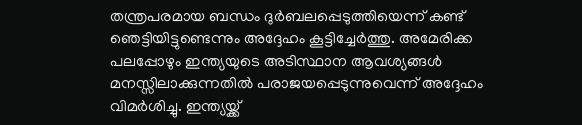തന്ത്രപരമായ ബന്ധം ദുര്‍ബലപ്പെടുത്തിയെന്ന് കണ്ട് ഞെട്ടിയിട്ടുണ്ടെന്നും അദ്ദേഹം കൂട്ടിച്ചേര്‍ത്തു. അമേരിക്ക പലപ്പോഴും ഇന്ത്യയുടെ അടിസ്ഥാന ആവശ്യങ്ങള്‍ മനസ്സിലാക്കുന്നതില്‍ പരാജയപ്പെടുന്നുവെന്ന് അദ്ദേഹം വിമര്‍ശിച്ചു. ഇന്ത്യയ്ക്ക്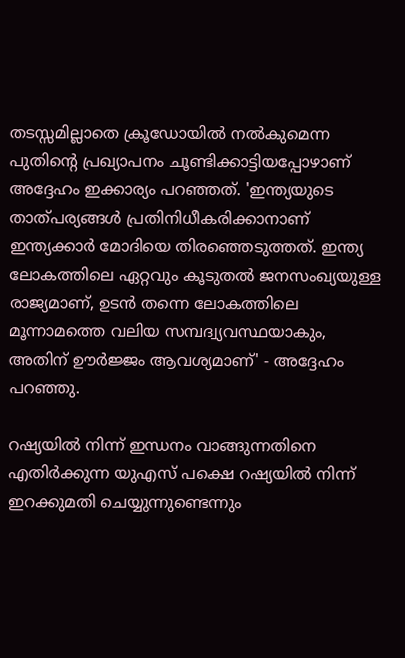തടസ്സമില്ലാതെ ക്രൂഡോയില്‍ നല്‍കുമെന്ന പുതിന്റെ പ്രഖ്യാപനം ചൂണ്ടിക്കാട്ടിയപ്പോഴാണ് അദ്ദേഹം ഇക്കാര്യം പറഞ്ഞത്. 'ഇന്ത്യയുടെ താത്പര്യങ്ങള്‍ പ്രതിനിധീകരിക്കാനാണ് ഇന്ത്യക്കാര്‍ മോദിയെ തിരഞ്ഞെടുത്തത്. ഇന്ത്യ ലോകത്തിലെ ഏറ്റവും കൂടുതല്‍ ജനസംഖ്യയുള്ള രാജ്യമാണ്, ഉടന്‍ തന്നെ ലോകത്തിലെ മൂന്നാമത്തെ വലിയ സമ്പദ്വ്യവസ്ഥയാകും, അതിന് ഊര്‍ജ്ജം ആവശ്യമാണ്' - അദ്ദേഹം പറഞ്ഞു.

റഷ്യയില്‍ നിന്ന് ഇന്ധനം വാങ്ങുന്നതിനെ എതിര്‍ക്കുന്ന യുഎസ് പക്ഷെ റഷ്യയില്‍ നിന്ന് ഇറക്കുമതി ചെയ്യുന്നുണ്ടെന്നും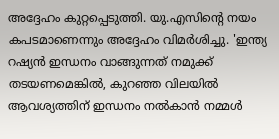അദ്ദേഹം കുറ്റപ്പെടുത്തി. യു.എസിന്റെ നയം കപടമാണെന്നും അദ്ദേഹം വിമര്‍ശിച്ചു. 'ഇന്ത്യ റഷ്യന്‍ ഇന്ധനം വാങ്ങുന്നത് നമുക്ക് തടയണമെങ്കില്‍, കുറഞ്ഞ വിലയില്‍ ആവശ്യത്തിന് ഇന്ധനം നല്‍കാന്‍ നമ്മള്‍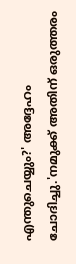എന്തുചെയ്യും?' അദ്ദേഹം ചോദിച്ചു.'നമുക്ക് അതിന് ഒരുത്തരം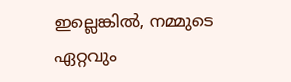ഇല്ലെങ്കില്‍, നമ്മുടെ ഏറ്റവും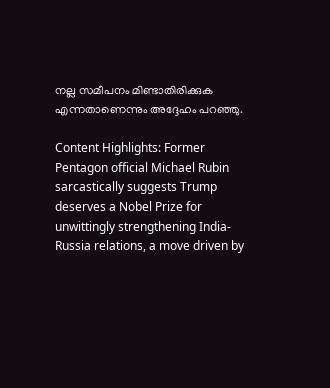നല്ല സമീപനം മിണ്ടാതിരിക്കുക എന്നതാണെന്നും അദ്ദേഹം പറഞ്ഞു.

Content Highlights: Former Pentagon official Michael Rubin sarcastically suggests Trump deserves a Nobel Prize for unwittingly strengthening India-Russia relations, a move driven by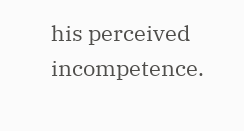his perceived incompetence.